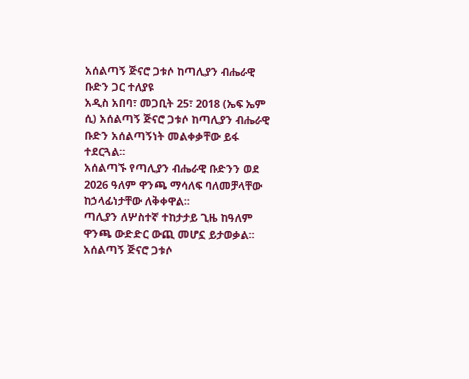አሰልጣኝ ጅናሮ ጋቱሶ ከጣሊያን ብሔራዊ ቡድን ጋር ተለያዩ
አዲስ አበባ፣ መጋቢት 25፣ 2018 (ኤፍ ኤም ሲ) አሰልጣኝ ጅናሮ ጋቱሶ ከጣሊያን ብሔራዊ ቡድን አሰልጣኝነት መልቀቃቸው ይፋ ተደርጓል፡፡
አሰልጣኙ የጣሊያን ብሔራዊ ቡድንን ወደ 2026 ዓለም ዋንጫ ማሳለፍ ባለመቻላቸው ከኃላፊነታቸው ለቅቀዋል፡፡
ጣሊያን ለሦስተኛ ተከታታይ ጊዜ ከዓለም ዋንጫ ውድድር ውጪ መሆኗ ይታወቃል፡፡
አሰልጣኝ ጅናሮ ጋቱሶ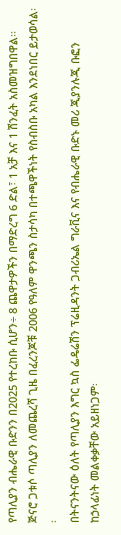የጣሊያን ብሔራዊ ቡድንን በ2025 የተረከቡ ሲሆን÷ 8 ጨዋታዎችን በማድረግ 6 ድል፣ 1 አቻ እና 1 ሽንፈት አስመዝግበዋል፡፡
ጅናሮ ጋቱሶ ጣሊያን ለመጨረሻ ጊዜ በፈረንጆቹ 2006 የዓለም ዋንጫን ስታሳካ በተጫዋችነት የስብስቡ አካል እንደነበር ይታወሳል፡፡
በትናንትናው ዕለት የጣሊያን እግር ኳስ ፌዴሬሽን ፕሬዚዳንት ጋብሪኤል ግራቪና እና የብሔራዊ ቡድኑ መሪ ጂያንሉጂ ቡፎን ከኃላፊነት መልቀቃቸው አይዘነጋም፡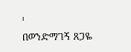፡
በወንድማገኝ ጸጋዬ